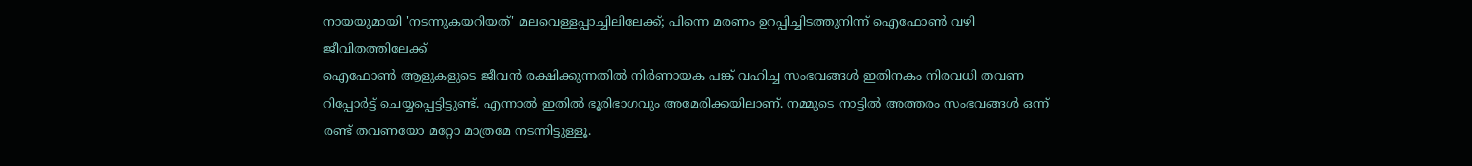നായയുമായി 'നടന്നുകയറിയത്' മലവെള്ളപ്പാച്ചിലിലേക്ക്; പിന്നെ മരണം ഉറപ്പിച്ചിടത്തുനിന്ന് ഐഫോൺ വഴി ജീവിതത്തിലേക്ക്
ഐഫോൺ ആളുകളുടെ ജീവൻ രക്ഷിക്കുന്നതിൽ നിർണായക പങ്ക് വഹിച്ച സംഭവങ്ങൾ ഇതിനകം നിരവധി തവണ റിപ്പോർട്ട് ചെയ്യപ്പെട്ടിട്ടുണ്ട്. എന്നാൽ ഇതിൽ ഭൂരിഭാഗവും അമേരിക്കയിലാണ്. നമ്മുടെ നാട്ടിൽ അത്തരം സംഭവങ്ങൾ ഒന്ന് രണ്ട് തവണയോ മറ്റോ മാത്രമേ നടന്നിട്ടുള്ളൂ.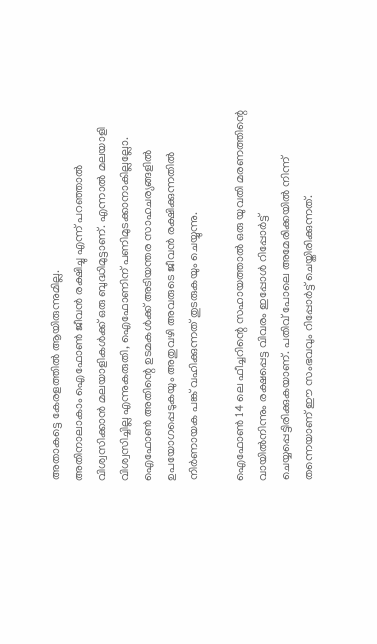അതാകട്ടെ കേരളത്തിൽ ആയിരുന്നുമില്ല.
അതിനാലാകാം ഐഫോൺ ജീവൻ രക്ഷിച്ചു എന്ന് പറഞ്ഞാൽ വിശ്വസിക്കാൻ മലയാളികൾക്ക് ഒരു ബുദ്ധിമുട്ടാണ്. എന്നാൽ മലയാളി വിശ്വസിച്ചില്ല എന്നുകരുതി, ഐഫോണിന് പണിമുടക്കാനാകില്ലല്ലോ. ഐഫോൺ അതിന്റെ ഉടമകൾക്ക് അടിയന്തര സാഹചര്യങ്ങളിൽ ഉപയോഗപ്പെടുകയും അതുവഴി അവരുടെ ജീവൻ രക്ഷിക്കുന്നതിൽ നിർണായക പങ്ക് വഹിക്കുന്നത് തുടരുകയും ചെയ്യുന്നു.

ഐഫോൺ 14 ലെ ഫീച്ചറിന്റെ സഹായത്താൽ ഒരു യുവതി മരണത്തിന്റെ വായിൽനിന്നും രക്ഷപ്പെട്ട വിവരം ഇപ്പോൾ റിപ്പോർട്ട് ചെയ്യപ്പെട്ടിരിക്കുകയാണ്. പതിവ് പോലെ അമേരിക്കയിൽ നിന്ന് തന്നെയാണ് ഈ സംഭവവും റിപ്പോർട്ട് ചെയ്തിരിക്കുന്നത്.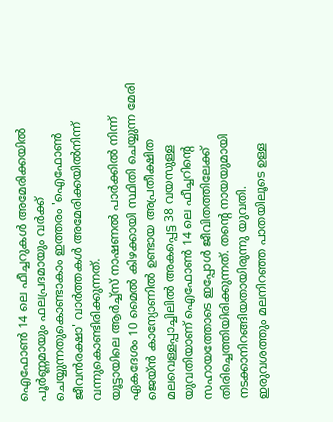ഐഫോൺ 14 ലെ ഫീച്ചറുകൾ അമേരിക്കയിൽ പൂർണ്ണമായും ഫലപ്രദമായും വർക്ക് ചെയ്യുന്നതുകൊണ്ടാകാം ഇത്തരം 'ഐഫോൺ ജീവൻരക്ഷാ' വാർത്തകൾ അമേരിക്കയിൽനിന്ന് വന്നുകൊണ്ടിരിക്കുന്നത്.
യൂട്ടായിലെ ആർച്ച്സ് നാഷണൽ പാർക്കിൽ നിന്ന് ഏകദേശം 10 മൈൽ കിഴക്കായി സ്ഥിതി ചെയ്യുന്ന മേരി ജെയ്ൻ കാന്യോണിൽ ഉണ്ടായ അപ്രതീക്ഷിത മലവെള്ളപ്പാച്ചിലിൽ അകപ്പെട്ട 38 വയസുള്ള യുവതിയാണ് ഐഫോൺ 14 ലെ ഫീച്ചറിന്റെ സഹായത്തോടെ ഇപ്പോൾ ജീവിതത്തിലേക്ക് തിരിച്ചെത്തിയിരിക്കുന്നത്. തന്റെ നായയുമായി നടക്കാനിറങ്ങിയതായിരുന്നു യുവതി.
ഇരുവശത്തും മലനിറഞ്ഞ പാതയിലൂടെ ഉള്ള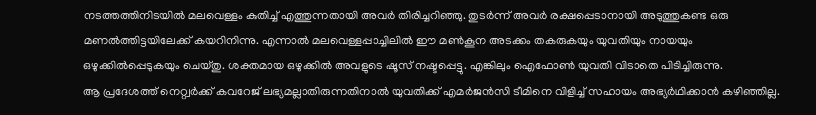നടത്തത്തിനിടയിൽ മലവെള്ളം കുതിച്ച് എത്തുന്നതായി അവർ തിരിച്ചറിഞ്ഞു. തുടർന്ന് അവർ രക്ഷപ്പെടാനായി അടുത്തുകണ്ട ഒരു മണൽത്തിട്ടയിലേക്ക് കയറിനിന്നു. എന്നാൽ മലവെള്ളപ്പാച്ചിലിൽ ഈ മൺകൂന അടക്കം തകരുകയും യുവതിയും നായയും ഒഴുക്കിൽപ്പെടുകയും ചെയ്തു. ശക്തമായ ഒഴുക്കിൽ അവളുടെ ഷൂസ് നഷ്ടപ്പെട്ടു. എങ്കിലും ഐഫോൺ യുവതി വിടാതെ പിടിച്ചിരുന്നു.
ആ പ്രദേശത്ത് നെറ്റ്വർക്ക് കവറേജ് ലഭ്യമല്ലാതിരുന്നതിനാൽ യുവതിക്ക് എമർജൻസി ടീമിനെ വിളിച്ച് സഹായം അഭ്യർഥിക്കാൻ കഴിഞ്ഞില്ല.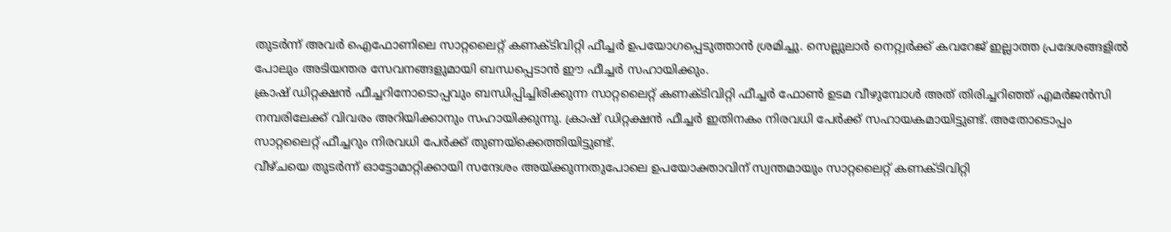തുടർന്ന് അവർ ഐഫോണിലെ സാറ്റലൈറ്റ് കണക്ടിവിറ്റി ഫീച്ചർ ഉപയോഗപ്പെടുത്താൻ ശ്രമിച്ചു. സെല്ലുലാർ നെറ്റ്വർക്ക് കവറേജ് ഇല്ലാത്ത പ്രദേശങ്ങളിൽ പോലും അടിയന്തര സേവനങ്ങളുമായി ബന്ധപ്പെടാൻ ഈ ഫീച്ചർ സഹായിക്കും.
ക്രാഷ് ഡിറ്റക്ഷൻ ഫീച്ചറിനോടൊപ്പവും ബന്ധിപ്പിച്ചിരിക്കുന്ന സാറ്റലൈറ്റ് കണക്ടിവിറ്റി ഫീച്ചർ ഫോൺ ഉടമ വീഴുമ്പോൾ അത് തിരിച്ചറിഞ്ഞ് എമർജൻസി നമ്പരിലേക്ക് വിവരം അറിയിക്കാനും സഹായിക്കുന്നു. ക്രാഷ് ഡിറ്റക്ഷൻ ഫീച്ചർ ഇതിനകം നിരവധി പേർക്ക് സഹായകമായിട്ടുണ്ട്. അതോടൊപ്പം സാറ്റലൈറ്റ് ഫീച്ചറും നിരവധി പേർക്ക് തുണയ്ക്കെത്തിയിട്ടുണ്ട്.
വീഴ്ചയെ തുടർന്ന് ഓട്ടോമാറ്റിക്കായി സന്ദേശം അയ്ക്കുന്നതുപോലെ ഉപയോക്താവിന് സ്വന്തമായും സാറ്റലൈറ്റ് കണക്ടിവിറ്റി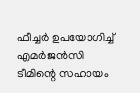ഫീച്ചർ ഉപയോഗിച്ച് എമർജൻസി ടീമിന്റെ സഹായം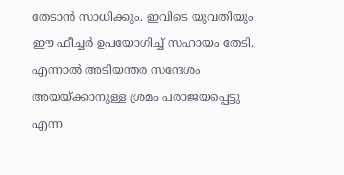തേടാൻ സാധിക്കും. ഇവിടെ യുവതിയും ഈ ഫീച്ചർ ഉപയോഗിച്ച് സഹായം തേടി. എന്നാൽ അടിയന്തര സന്ദേശം അയയ്ക്കാനുള്ള ശ്രമം പരാജയപ്പെട്ടു എന്ന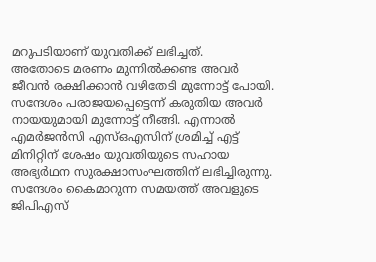മറുപടിയാണ് യുവതിക്ക് ലഭിച്ചത്.
അതോടെ മരണം മുന്നിൽക്കണ്ട അവർ ജീവൻ രക്ഷിക്കാൻ വഴിതേടി മുന്നോട്ട് പോയി. സന്ദേശം പരാജയപ്പെട്ടെന്ന് കരുതിയ അവർ നായയുമായി മുന്നോട്ട് നീങ്ങി. എന്നാൽ എമർജൻസി എസ്ഒഎസിന് ശ്രമിച്ച് എട്ട് മിനിറ്റിന് ശേഷം യുവതിയുടെ സഹായ അഭ്യർഥന സുരക്ഷാസംഘത്തിന് ലഭിച്ചിരുന്നു. സന്ദേശം കൈമാറുന്ന സമയത്ത് അവളുടെ ജിപിഎസ്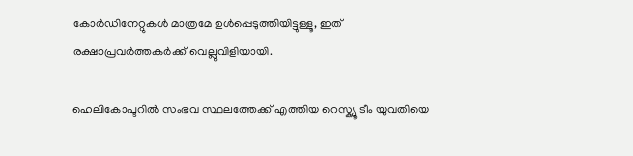കോർഡിനേറ്റുകൾ മാത്രമേ ഉൾപ്പെടുത്തിയിട്ടുള്ളൂ, ഇത് രക്ഷാപ്രവർത്തകർക്ക് വെല്ലുവിളിയായി.

ഹെലികോപ്ടറിൽ സംഭവ സ്ഥലത്തേക്ക് എത്തിയ റെസ്ക്യൂ ടീം യുവതിയെ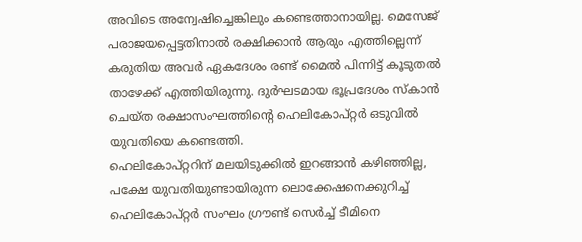അവിടെ അന്വേഷിച്ചെങ്കിലും കണ്ടെത്താനായില്ല. മെസേജ് പരാജയപ്പെട്ടതിനാൽ രക്ഷിക്കാൻ ആരും എത്തില്ലെന്ന് കരുതിയ അവർ ഏകദേശം രണ്ട് മൈൽ പിന്നിട്ട് കൂടുതൽ താഴേക്ക് എത്തിയിരുന്നു. ദുർഘടമായ ഭൂപ്രദേശം സ്കാൻ ചെയ്ത രക്ഷാസംഘത്തിന്റെ ഹെലികോപ്റ്റർ ഒടുവിൽ യുവതിയെ കണ്ടെത്തി.
ഹെലികോപ്റ്ററിന് മലയിടുക്കിൽ ഇറങ്ങാൻ കഴിഞ്ഞില്ല, പക്ഷേ യുവതിയുണ്ടായിരുന്ന ലൊക്കേഷനെക്കുറിച്ച് ഹെലികോപ്റ്റർ സംഘം ഗ്രൗണ്ട് സെർച്ച് ടീമിനെ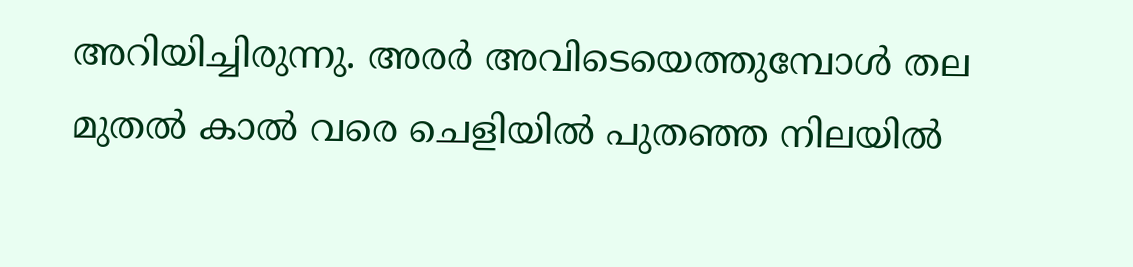അറിയിച്ചിരുന്നു. അരർ അവിടെയെത്തുമ്പോൾ തല മുതൽ കാൽ വരെ ചെളിയിൽ പുതഞ്ഞ നിലയിൽ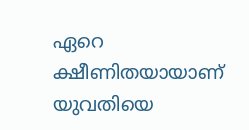ഏറെ ക്ഷീണിതയായാണ് യുവതിയെ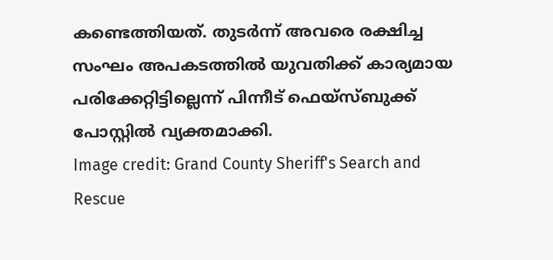കണ്ടെത്തിയത്. തുടർന്ന് അവരെ രക്ഷിച്ച സംഘം അപകടത്തിൽ യുവതിക്ക് കാര്യമായ പരിക്കേറ്റിട്ടില്ലെന്ന് പിന്നീട് ഫെയ്സ്ബുക്ക് പോസ്റ്റിൽ വ്യക്തമാക്കി.
Image credit: Grand County Sheriff's Search and Rescue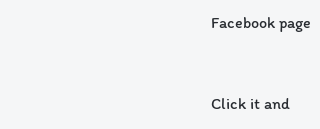Facebook page


Click it and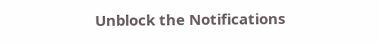Unblock the Notifications